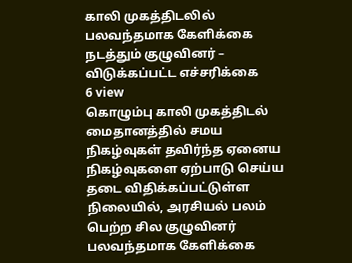காலி முகத்திடலில் பலவந்தமாக கேளிக்கை நடத்தும் குழுவினர் – விடுக்கப்பட்ட எச்சரிக்கை
6 view
கொழும்பு காலி முகத்திடல் மைதானத்தில் சமய நிகழ்வுகள் தவிர்ந்த ஏனைய நிகழ்வுகளை ஏற்பாடு செய்ய தடை விதிக்கப்பட்டுள்ள நிலையில், அரசியல் பலம் பெற்ற சில குழுவினர் பலவந்தமாக கேளிக்கை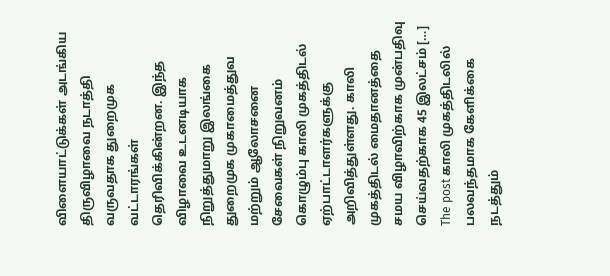விளையாட்டுக்கள் அடங்கிய திருவிழாவை நடாத்தி வருவதாக துறைமுக வட்டாரங்கள் தெரிவிக்கின்றன. இந்த விழாவை உடனடியாக நிறுத்துமாறு இலங்கை துறைமுக முகாமைத்துவ மற்றும் ஆலோசனை சேவைகள் நிறுவனம் கொழும்பு காலி முகத்திடல் ஏற்பாட்டாளர்களுக்கு அறிவித்துள்ளது. காலி முகத்திடல் மைதானத்தை சமய விழாவிற்காக முன்பதிவு செய்வதற்காக 45 இலட்சம் […]
The post காலி முகத்திடலில் பலவந்தமாக கேளிக்கை நடத்தும்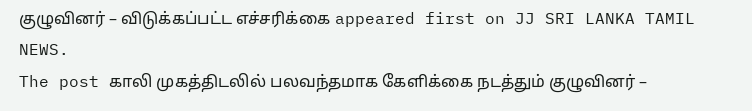குழுவினர் – விடுக்கப்பட்ட எச்சரிக்கை appeared first on JJ SRI LANKA TAMIL NEWS.
The post காலி முகத்திடலில் பலவந்தமாக கேளிக்கை நடத்தும் குழுவினர் –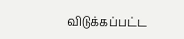விடுக்கப்பட்ட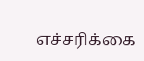எச்சரிக்கை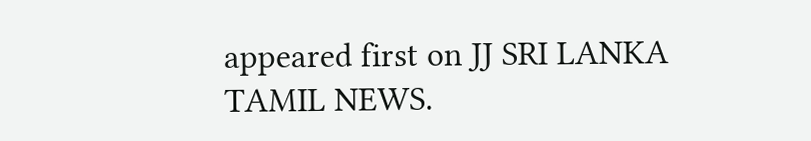appeared first on JJ SRI LANKA TAMIL NEWS.